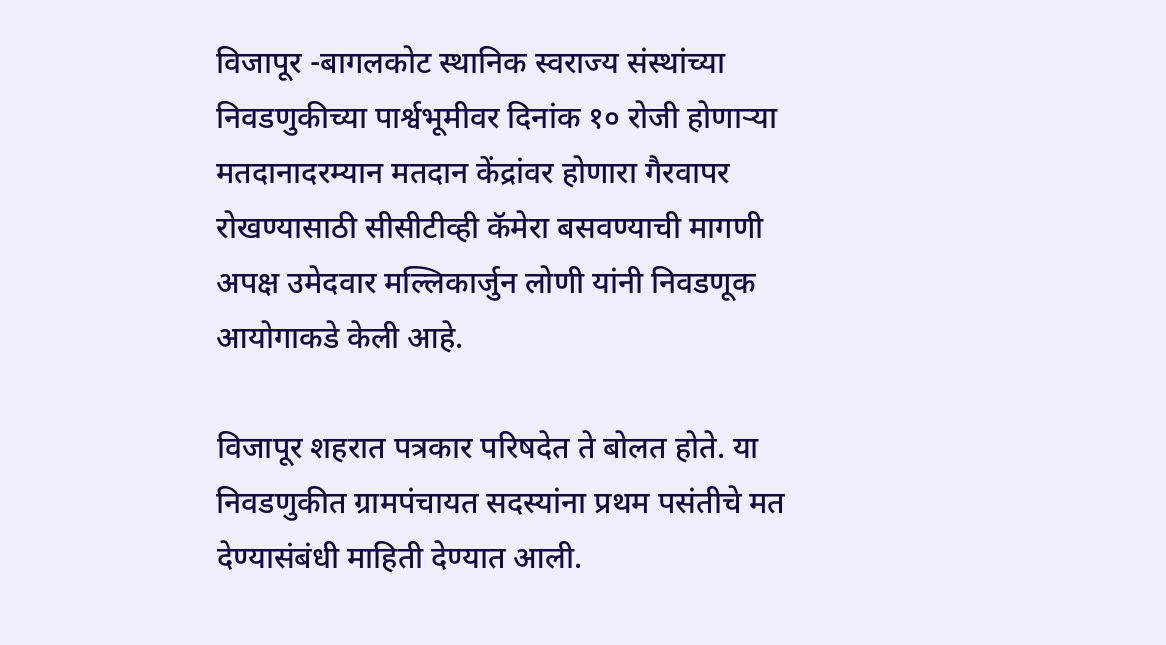विजापूर -बागलकोट स्थानिक स्वराज्य संस्थांच्या निवडणुकीच्या पार्श्वभूमीवर दिनांक १० रोजी होणाऱ्या मतदानादरम्यान मतदान केंद्रांवर होणारा गैरवापर रोखण्यासाठी सीसीटीव्ही कॅमेरा बसवण्याची मागणी अपक्ष उमेदवार मल्लिकार्जुन लोणी यांनी निवडणूक आयोगाकडे केली आहे.

विजापूर शहरात पत्रकार परिषदेत ते बोलत होते. या निवडणुकीत ग्रामपंचायत सदस्यांना प्रथम पसंतीचे मत देण्यासंबंधी माहिती देण्यात आली.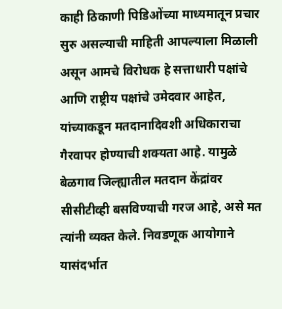काही ठिकाणी पिडिओंच्या माध्यमातून प्रचार सुरु असल्याची माहिती आपल्याला मिळाली असून आमचे विरोधक हे सत्ताधारी पक्षांचे आणि राष्ट्रीय पक्षांचे उमेदवार आहेत, यांच्याकडून मतदानादिवशी अधिकाराचा गैरवापर होण्याची शक्यता आहे. यामुळे बेळगाव जिल्ह्यातील मतदान केंद्रांवर सीसीटीव्ही बसविण्याची गरज आहे, असे मत त्यांनी व्यक्त केले. निवडणूक आयोगाने यासंदर्भात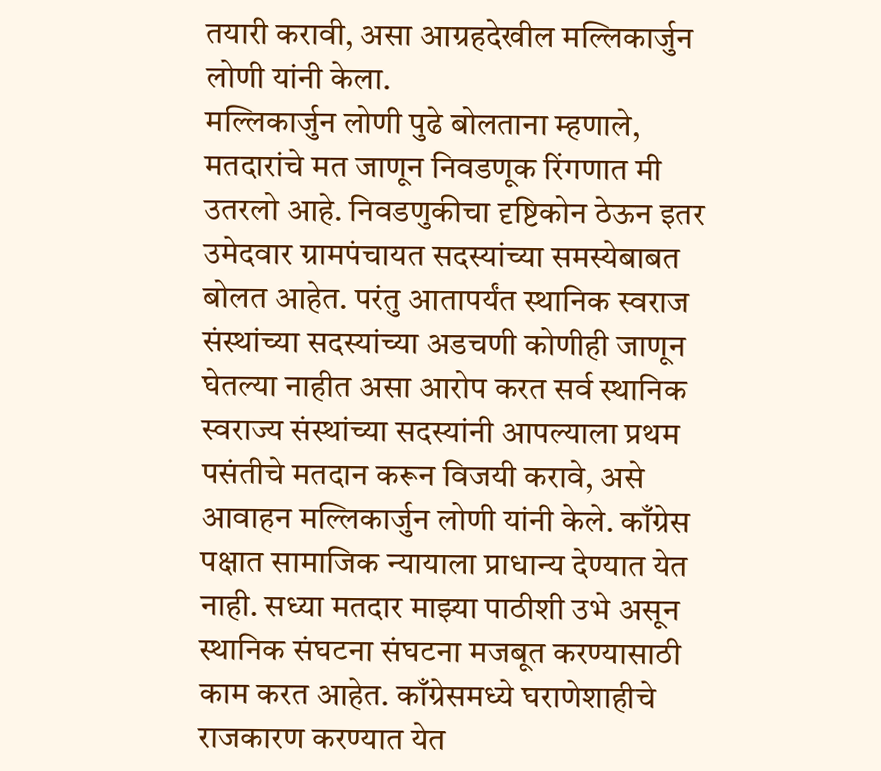तयारी करावी, असा आग्रहदेखील मल्लिकार्जुन लोणी यांनी केला.
मल्लिकार्जुन लोणी पुढे बोलताना म्हणाले, मतदारांचे मत जाणून निवडणूक रिंगणात मी उतरलो आहे. निवडणुकीचा दृष्टिकोन ठेऊन इतर उमेदवार ग्रामपंचायत सदस्यांच्या समस्येबाबत बोलत आहेत. परंतु आतापर्यंत स्थानिक स्वराज संस्थांच्या सदस्यांच्या अडचणी कोणीही जाणून घेतल्या नाहीत असा आरोप करत सर्व स्थानिक स्वराज्य संस्थांच्या सदस्यांनी आपल्याला प्रथम पसंतीचे मतदान करून विजयी करावे, असे आवाहन मल्लिकार्जुन लोणी यांनी केले. काँग्रेस पक्षात सामाजिक न्यायाला प्राधान्य देण्यात येत नाही. सध्या मतदार माझ्या पाठीशी उभे असून स्थानिक संघटना संघटना मजबूत करण्यासाठी काम करत आहेत. काँग्रेसमध्ये घराणेशाहीचे राजकारण करण्यात येत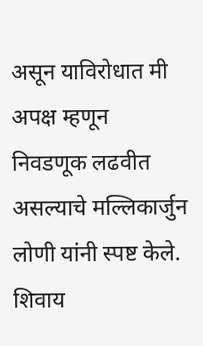असून याविरोधात मी अपक्ष म्हणून निवडणूक लढवीत असल्याचे मल्लिकार्जुन लोणी यांनी स्पष्ट केले. शिवाय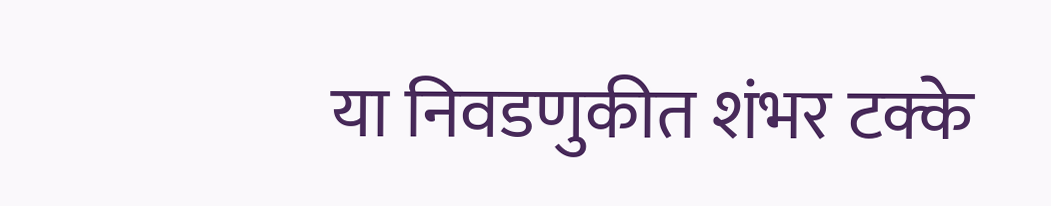या निवडणुकीत शंभर टक्के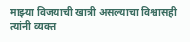माझ्या विजयाची खात्री असल्याचा विश्वासही त्यांनी व्यक्त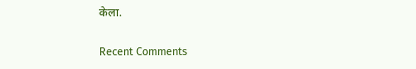केला.


Recent Comments